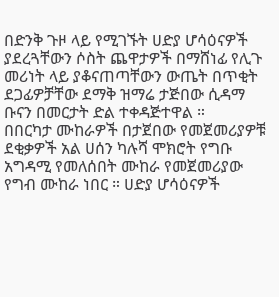በድንቅ ጉዞ ላይ የሚገኙት ሀድያ ሆሳዕናዎች ያደረጓቸውን ሶስት ጨዋታዎች በማሸነፊ የሊጉ መሪነት ላይ ያቆናጠጣቸውን ውጤት በጥቂት ደጋፊዎቻቸው ደማቅ ዝማሬ ታጅበው ሲዳማ ቡናን በመርታት ድል ተቀዳጅተዋል ።
በበርካታ ሙከራዎች በታጀበው የመጀመሪያዎቹ ደቂቃዎች አል ሀሰን ካሉሻ ሞክሮት የግቡ አግዳሚ የመለሰበት ሙከራ የመጀመሪያው የግብ ሙከራ ነበር ። ሀድያ ሆሳዕናዎች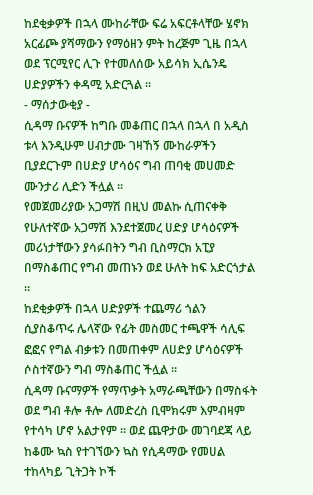ከደቂቃዎች በኋላ ሙከራቸው ፍሬ አፍርቶላቸው ሄኖክ አርፊጮ ያሻማውን የማዕዘን ምት ከረጅም ጊዜ በኋላ ወደ ፕርሚየር ሊጉ የተመለሰው አይሳክ ኢሴንዴ ሀድያዎችን ቀዳሚ አድርጓል ።
- ማሰታውቂያ -
ሲዳማ ቡናዎች ከግቡ መቆጠር በኋላ በኋላ በ አዲስ ቱላ እንዲሁም ሀብታሙ ገዛኸኝ ሙከራዎችን ቢያደርጉም በሀድያ ሆሳዕና ግብ ጠባቂ መሀመድ ሙንታሪ ሊድን ችሏል ።
የመጀመሪያው አጋማሽ በዚህ መልኩ ሲጠናቀቅ የሁለተኛው አጋማሽ እንደተጀመረ ሀድያ ሆሳዕናዎች መሪነታቸውን ያሳፉበትን ግብ ቢስማርክ አፒያ በማስቆጠር የግብ መጠኑን ወደ ሁለት ከፍ አድርጎታል ።
ከደቂቃዎች በኋላ ሀድያዎች ተጨማሪ ጎልን ሲያስቆጥሩ ሌላኛው የፊት መስመር ተጫዋች ሳሊፍ ፎፎና የግል ብቃቱን በመጠቀም ለሀድያ ሆሳዕናዎች ሶስተኛውን ግብ ማስቆጠር ችሏል ።
ሲዳማ ቡናማዎች የማጥቃት አማራጫቸውን በማስፋት ወደ ግብ ቶሎ ቶሎ ለመድረስ ቢሞክሩም እምብዛም የተሳካ ሆኖ አልታየም ። ወደ ጨዋታው መገባደጃ ላይ ከቆሙ ኳስ የተገኘውን ኳስ የሲዳማው የመሀል ተከላካይ ጊትጋት ኮች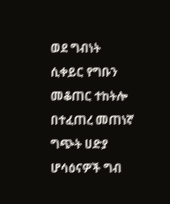ወደ ግብነት ሲቀይር የግቡን መቆጠር ተከትሎ በተፈጠረ መጠነኛ ግጭት ሀድያ ሆሳዕናዎች ግብ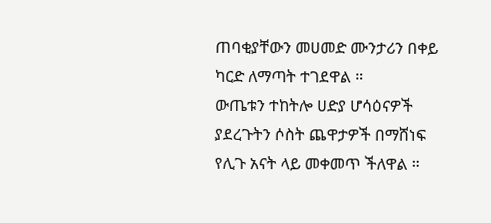ጠባቂያቸውን መሀመድ ሙንታሪን በቀይ ካርድ ለማጣት ተገደዋል ።
ውጤቱን ተከትሎ ሀድያ ሆሳዕናዎች ያደረጉትን ሶስት ጨዋታዎች በማሸነፍ የሊጉ አናት ላይ መቀመጥ ችለዋል ።